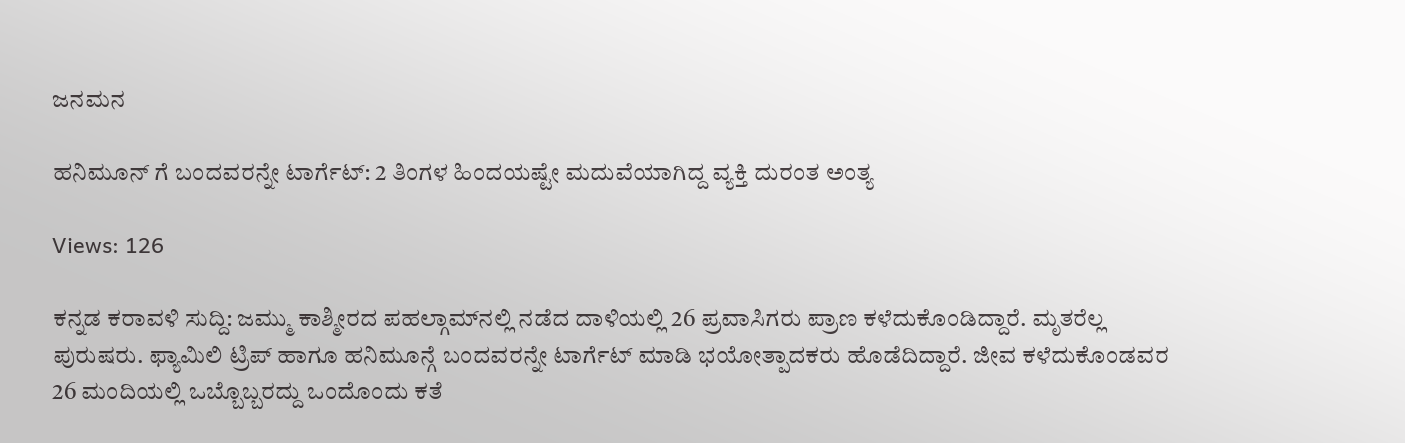ಜನಮನ

ಹನಿಮೂನ್ ಗೆ ಬಂದವರನ್ನೇ ಟಾರ್ಗೆಟ್: 2 ತಿಂಗಳ ಹಿಂದಯಷ್ಟೇ ಮದುವೆಯಾಗಿದ್ದ ವ್ಯಕ್ತಿ ದುರಂತ ಅಂತ್ಯ

Views: 126

ಕನ್ನಡ ಕರಾವಳಿ ಸುದ್ದಿ: ಜಮ್ಮು ಕಾಶ್ಮೀರದ ಪಹಲ್ಗಾಮ್‌ನಲ್ಲಿ ನಡೆದ ದಾಳಿಯಲ್ಲಿ 26 ಪ್ರವಾಸಿಗರು ಪ್ರಾಣ ಕಳೆದುಕೊಂಡಿದ್ದಾರೆ. ಮೃತರೆಲ್ಲ ಪುರುಷರು. ಫ್ಯಾಮಿಲಿ ಟ್ರಿಪ್ ಹಾಗೂ ಹನಿಮೂನ್ಗೆ ಬಂದವರನ್ನೇ ಟಾರ್ಗೆಟ್ ಮಾಡಿ ಭಯೋತ್ಪಾದಕರು ಹೊಡೆದಿದ್ದಾರೆ. ಜೀವ ಕಳೆದುಕೊಂಡವರ 26 ಮಂದಿಯಲ್ಲಿ ಒಬ್ಬೊಬ್ಬರದ್ದು ಒಂದೊಂದು ಕತೆ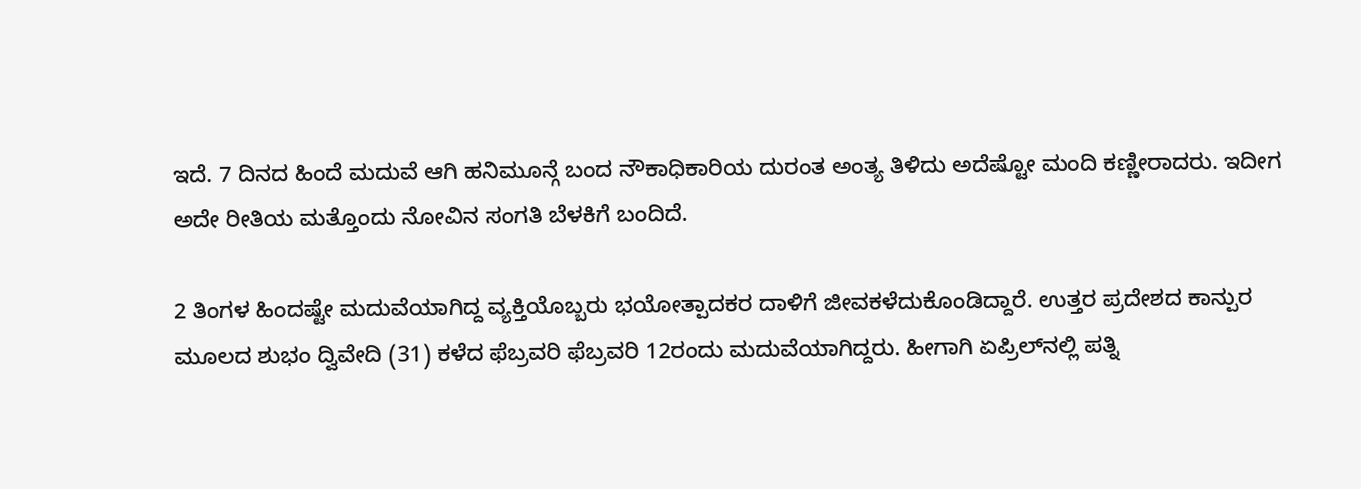ಇದೆ. 7 ದಿನದ ಹಿಂದೆ ಮದುವೆ ಆಗಿ ಹನಿಮೂನ್ಗೆ ಬಂದ ನೌಕಾಧಿಕಾರಿಯ ದುರಂತ ಅಂತ್ಯ ತಿಳಿದು ಅದೆಷ್ಟೋ ಮಂದಿ ಕಣ್ಣೀರಾದರು. ಇದೀಗ ಅದೇ ರೀತಿಯ ಮತ್ತೊಂದು ನೋವಿನ ಸಂಗತಿ ಬೆಳಕಿಗೆ ಬಂದಿದೆ.

2 ತಿಂಗಳ ಹಿಂದಷ್ಟೇ ಮದುವೆಯಾಗಿದ್ದ ವ್ಯಕ್ತಿಯೊಬ್ಬರು ಭಯೋತ್ಪಾದಕರ ದಾಳಿಗೆ ಜೀವಕಳೆದುಕೊಂಡಿದ್ದಾರೆ. ಉತ್ತರ ಪ್ರದೇಶದ ಕಾನ್ಪುರ ಮೂಲದ ಶುಭಂ ದ್ವಿವೇದಿ (31) ಕಳೆದ ಫೆಬ್ರವರಿ ಫೆಬ್ರವರಿ 12ರಂದು ಮದುವೆಯಾಗಿದ್ದರು. ಹೀಗಾಗಿ ಏಪ್ರಿಲ್‌ನಲ್ಲಿ ಪತ್ನಿ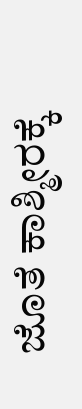ಜೊತೆ ಕಾಶ್ಮೀರಕ್ಕೆ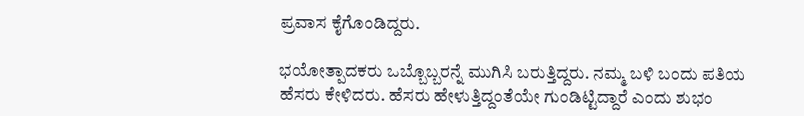ಪ್ರವಾಸ ಕೈಗೊಂಡಿದ್ದರು.

ಭಯೋತ್ಪಾದಕರು ಒಬ್ಬೊಬ್ಬರನ್ನೆ ಮುಗಿಸಿ ಬರುತ್ತಿದ್ದರು. ನಮ್ಮ ಬಳಿ ಬಂದು ಪತಿಯ ಹೆಸರು ಕೇಳಿದರು. ಹೆಸರು ಹೇಳುತ್ತಿದ್ದಂತೆಯೇ ಗುಂಡಿಟ್ಟಿದ್ದಾರೆ ಎಂದು ಶುಭಂ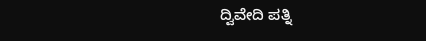ದ್ವಿವೇದಿ ಪತ್ನಿ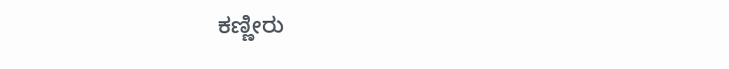ಕಣ್ಣೀರು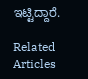ಇಟ್ಟಿದ್ದಾರೆ.

Related Articles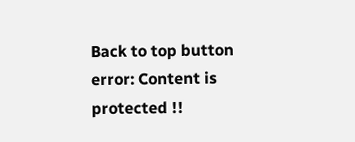Back to top button
error: Content is protected !!